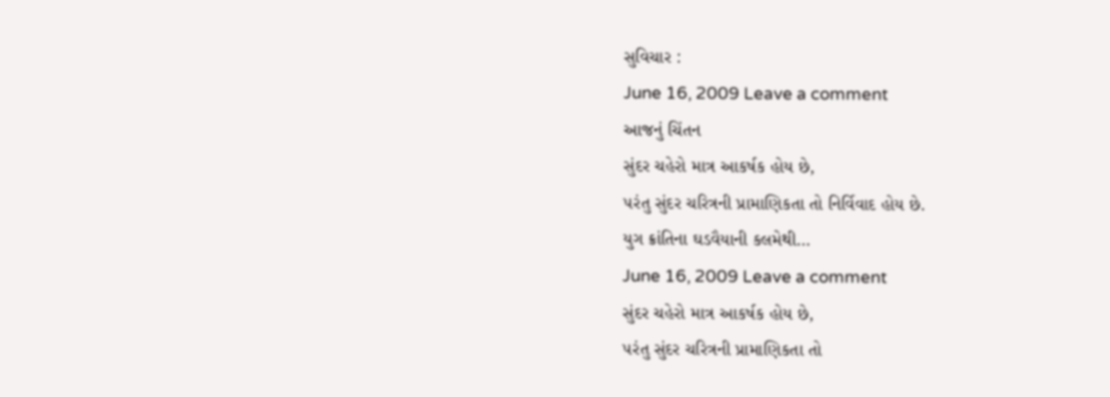સુવિચાર :
June 16, 2009 Leave a comment
આજનું ચિંતન
સુંદર ચહેરો માત્ર આકર્ષક હોય છે,
૫રંતુ સુંદર ચરિત્રની પ્રામાણિકતા તો નિર્વિવાદ હોય છે.
યુગ ક્રાંતિના ઘડવૈયાની કલમેથી…
June 16, 2009 Leave a comment
સુંદર ચહેરો માત્ર આકર્ષક હોય છે,
૫રંતુ સુંદર ચરિત્રની પ્રામાણિકતા તો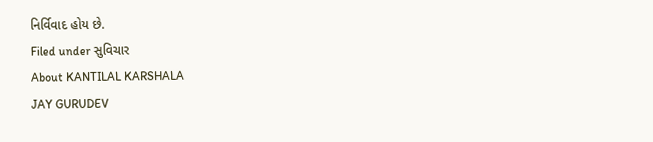નિર્વિવાદ હોય છે.
Filed under સુવિચાર
About KANTILAL KARSHALA
JAY GURUDEV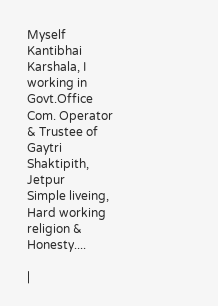Myself Kantibhai Karshala, I working in Govt.Office Com. Operator & Trustee of Gaytri Shaktipith, Jetpur
Simple liveing, Hard working religion & Honesty....

|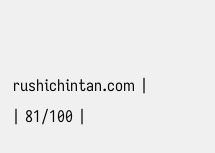rushichintan.com |
| 81/100 |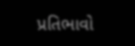પ્રતિભાવો